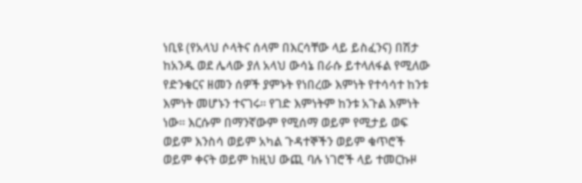ነቢዩ (የአላህ ሶላትና ሰላም በእርሳቸው ላይ ይስፈንና) በሽታ ከአንዱ ወደ ሌላው ያለ አላህ ውሳኔ በራሱ ይተላለፋል የሚለው የድንቁርና ዘመን ሰዎች ያምኑት የነበረው እምነት የተሳሳተ ከንቱ እምነት መሆኑን ተናገሩ። የገድ እምነትም ከንቱ አጉል እምነት ነው። እርሱም በማንኛውም የሚሰማ ወይም የሚታይ ወፍ ወይም እንስሳ ወይም አካል ጉዳተኞችን ወይም ቁጥሮች ወይም ቀናት ወይም ከዚህ ውጪ ባሉ ነገሮች ላይ ተመርኩዞ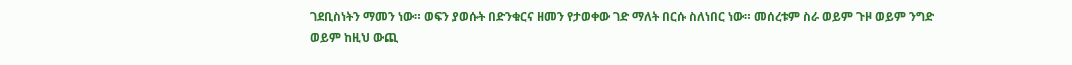ገደቢስነትን ማመን ነው። ወፍን ያወሱት በድንቁርና ዘመን የታወቀው ገድ ማለት በርሱ ስለነበር ነው። መሰረቱም ስራ ወይም ጉዞ ወይም ንግድ ወይም ከዚህ ውጪ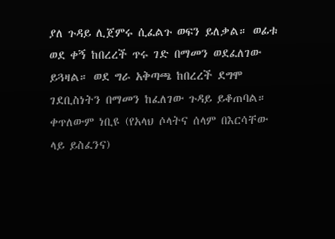ያለ ጉዳይ ሊጀምሩ ሲፈልጉ ወፍን ይለቃል። ወፊቱ ወደ ቀኝ ከበረረች ጥሩ ገድ በማመን ወደፈለገው ይጓዛል። ወደ ግራ አቅጣጫ ከበረረች ደግሞ ገደቢስነትን በማመን ከፈለገው ጉዳይ ይቆጠባል። ቀጥለውም ነቢዩ (የአላህ ሶላትና ሰላም በእርሳቸው ላይ ይስፈንና)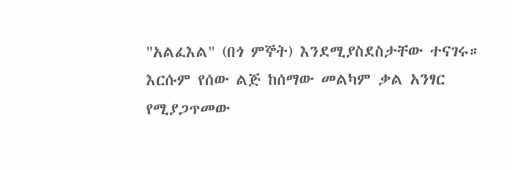"አልፈእል" (በጎ ምኞት) እንደሚያስደስታቸው ተናገሩ። እርሱም የሰው ልጅ ከሰማው መልካም ቃል አንፃር የሚያጋጥመው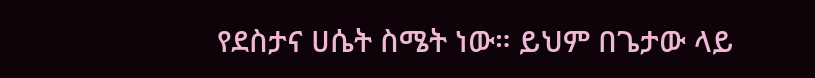የደስታና ሀሴት ስሜት ነው። ይህም በጌታው ላይ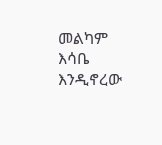መልካም እሳቤ እንዲኖረው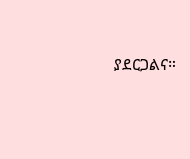ያደርጋልና።